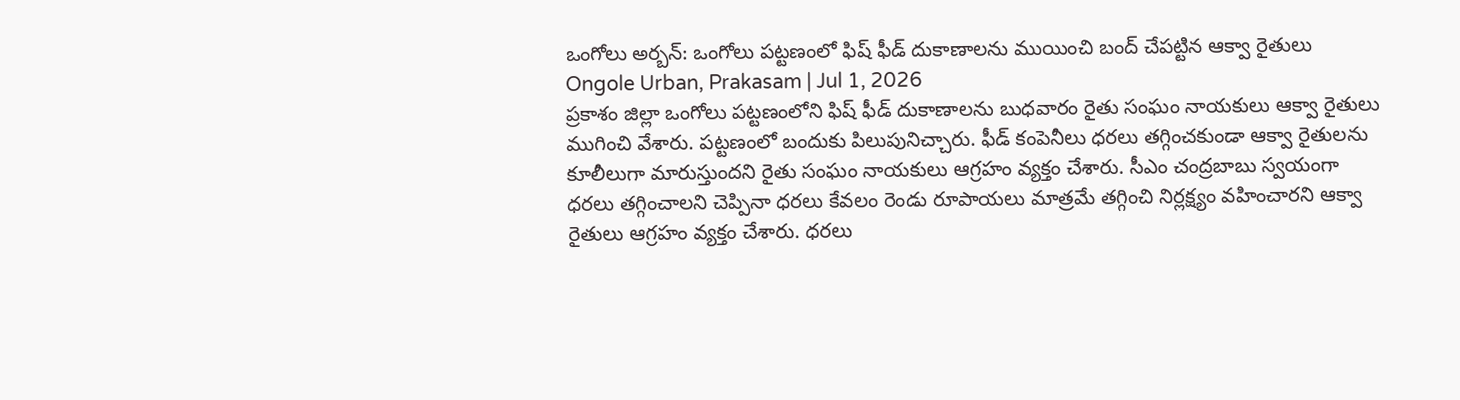ఒంగోలు అర్బన్: ఒంగోలు పట్టణంలో ఫిష్ ఫీడ్ దుకాణాలను ముయించి బంద్ చేపట్టిన ఆక్వా రైతులు
Ongole Urban, Prakasam | Jul 1, 2026
ప్రకాశం జిల్లా ఒంగోలు పట్టణంలోని ఫిష్ ఫీడ్ దుకాణాలను బుధవారం రైతు సంఘం నాయకులు ఆక్వా రైతులు ముగించి వేశారు. పట్టణంలో బందుకు పిలుపునిచ్చారు. ఫీడ్ కంపెనీలు ధరలు తగ్గించకుండా ఆక్వా రైతులను కూలీలుగా మారుస్తుందని రైతు సంఘం నాయకులు ఆగ్రహం వ్యక్తం చేశారు. సీఎం చంద్రబాబు స్వయంగా ధరలు తగ్గించాలని చెప్పినా ధరలు కేవలం రెండు రూపాయలు మాత్రమే తగ్గించి నిర్లక్ష్యం వహించారని ఆక్వా రైతులు ఆగ్రహం వ్యక్తం చేశారు. ధరలు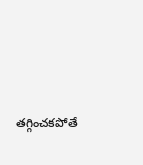తగ్గించకపోతే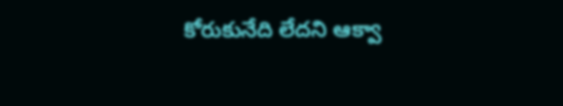కోరుకునేది లేదని ఆక్వా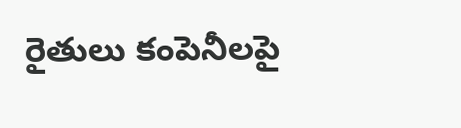రైతులు కంపెనీలపై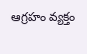ఆగ్రహం వ్యక్తం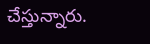చేస్తున్నారు.